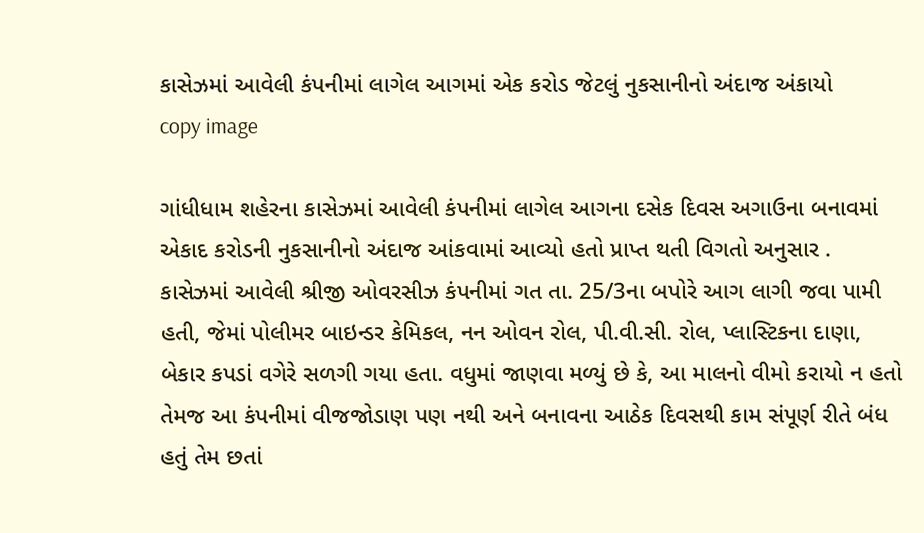કાસેઝમાં આવેલી કંપનીમાં લાગેલ આગમાં એક કરોડ જેટલું નુકસાનીનો અંદાજ અંકાયો
copy image

ગાંધીધામ શહેરના કાસેઝમાં આવેલી કંપનીમાં લાગેલ આગના દસેક દિવસ અગાઉના બનાવમાં એકાદ કરોડની નુકસાનીનો અંદાજ આંકવામાં આવ્યો હતો પ્રાપ્ત થતી વિગતો અનુસાર . કાસેઝમાં આવેલી શ્રીજી ઓવરસીઝ કંપનીમાં ગત તા. 25/3ના બપોરે આગ લાગી જવા પામી હતી, જેમાં પોલીમર બાઇન્ડર કેમિકલ, નન ઓવન રોલ, પી.વી.સી. રોલ, પ્લાસ્ટિકના દાણા, બેકાર કપડાં વગેરે સળગી ગયા હતા. વધુમાં જાણવા મળ્યું છે કે, આ માલનો વીમો કરાયો ન હતો તેમજ આ કંપનીમાં વીજજોડાણ પણ નથી અને બનાવના આઠેક દિવસથી કામ સંપૂર્ણ રીતે બંધ હતું તેમ છતાં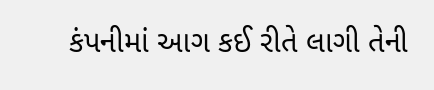કંપનીમાં આગ કઈ રીતે લાગી તેની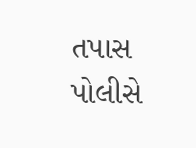તપાસ પોલીસે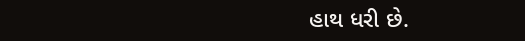હાથ ધરી છે.